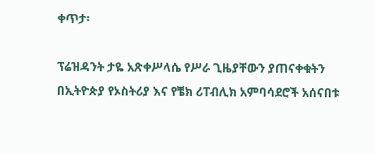ቀጥታ፡

ፕሬዝዳንት ታዬ አጽቀሥላሴ የሥራ ጊዜያቸውን ያጠናቀቁትን በኢትዮጵያ የኦስትሪያ እና የቼክ ሪፐብሊክ አምባሳደሮች አሰናበቱ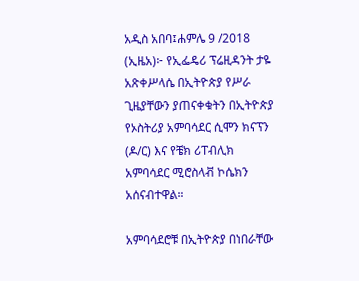አዲስ አበባ፤ሐምሌ 9 /2018 (ኢዜአ)፦ የኢፌዴሪ ፕሬዚዳንት ታዬ አጽቀሥላሴ በኢትዮጵያ የሥራ ጊዜያቸውን ያጠናቀቁትን በኢትዮጵያ የኦስትሪያ አምባሳደር ሲሞን ክናፕን (ዶ/ር) እና የቼክ ሪፐብሊክ አምባሳደር ሚሮስላቭ ኮሴክን አሰናብተዋል።

አምባሳደሮቹ በኢትዮጵያ በነበራቸው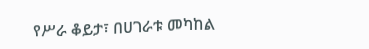የሥራ ቆይታ፣ በሀገራቱ መካከል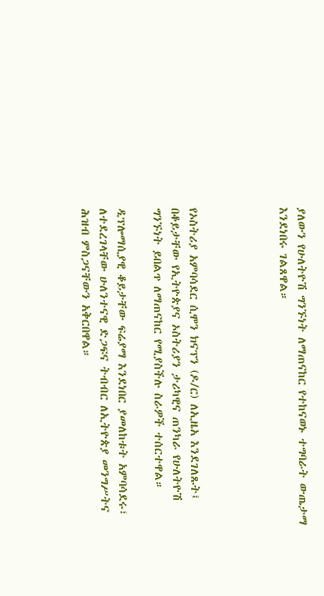ያለውን የሁለትዮሽ ግንኙነት ለማጠናከር የተከናወኑ ተግባራት ውጤታማ እንደነበሩ ገልጸዋል።




የኦስትሪያ አምባሳደር ሲሞን ክናፕን (ዶ/ር) ለኢዜአ እንደገለጹት፤ በቆይታቸው የኢትዮጵያና ኦስትሪያን ታሪካዊና ጠንካራ የሁለትዮሽ ግንኙነት ይበልጥ ለማጠናከር የሚያስችሉ ስራዎች ተሰርተዋል።

ዲፕሎማሲያዊ ቆይታቸው ፍሬያማ እንደነበር ያመለከቱት አምባሳደሩ፣ ለተደረገላቸው ሁለንተናዊ ድጋፍና ትብብር ለኢትዮጵያ መንግሥትና ሕዝብ ምስጋናቸውን አቅርበዋል።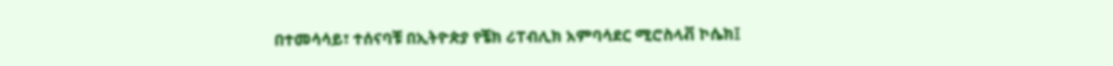በተመሳሳይ፣ ተሰናባቹ በኢትዮጵያ የቼክ ሪፐብሊክ አምባሳደር ሚሮስላቭ ኮሴክ፤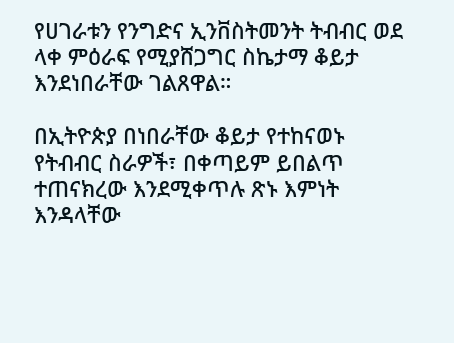የሀገራቱን የንግድና ኢንቨስትመንት ትብብር ወደ ላቀ ምዕራፍ የሚያሸጋግር ስኬታማ ቆይታ እንደነበራቸው ገልጸዋል።

በኢትዮጵያ በነበራቸው ቆይታ የተከናወኑ የትብብር ስራዎች፣ በቀጣይም ይበልጥ ተጠናክረው እንደሚቀጥሉ ጽኑ እምነት እንዳላቸው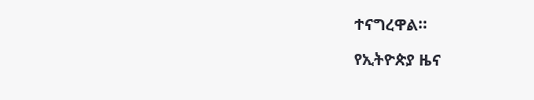ተናግረዋል።

የኢትዮጵያ ዜና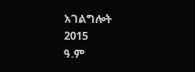አገልግሎት
2015
ዓ.ም